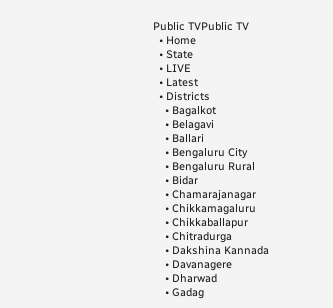Public TVPublic TV
  • Home
  • State
  • LIVE
  • Latest
  • Districts
    • Bagalkot
    • Belagavi
    • Ballari
    • Bengaluru City
    • Bengaluru Rural
    • Bidar
    • Chamarajanagar
    • Chikkamagaluru
    • Chikkaballapur
    • Chitradurga
    • Dakshina Kannada
    • Davanagere
    • Dharwad
    • Gadag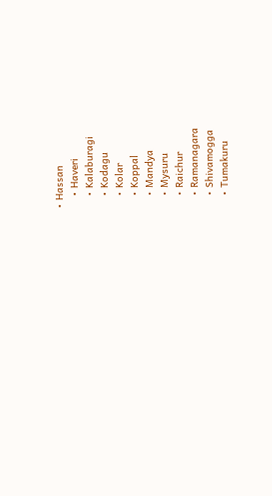• Hassan
    • Haveri
    • Kalaburagi
    • Kodagu
    • Kolar
    • Koppal
    • Mandya
    • Mysuru
    • Raichur
    • Ramanagara
    • Shivamogga
    • Tumakuru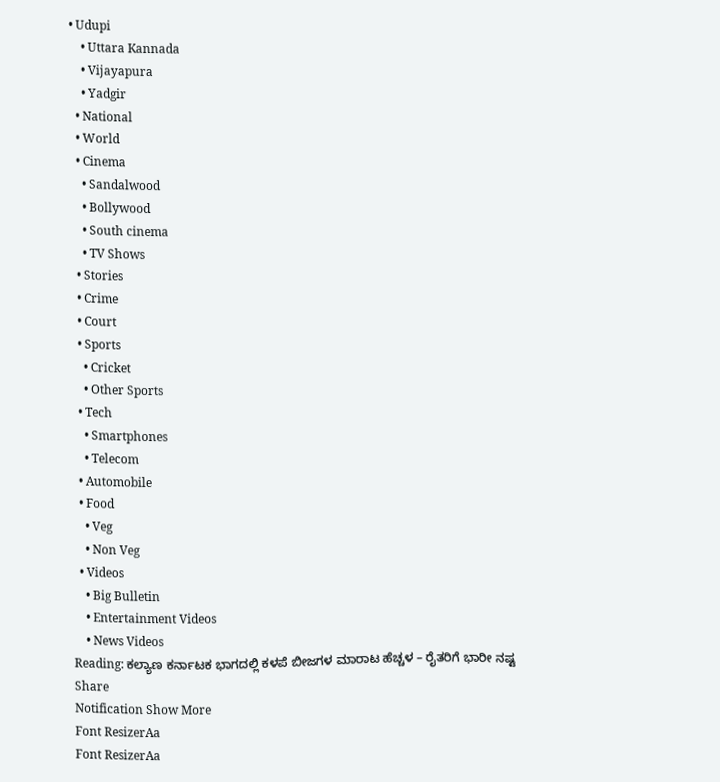• Udupi
    • Uttara Kannada
    • Vijayapura
    • Yadgir
  • National
  • World
  • Cinema
    • Sandalwood
    • Bollywood
    • South cinema
    • TV Shows
  • Stories
  • Crime
  • Court
  • Sports
    • Cricket
    • Other Sports
  • Tech
    • Smartphones
    • Telecom
  • Automobile
  • Food
    • Veg
    • Non Veg
  • Videos
    • Big Bulletin
    • Entertainment Videos
    • News Videos
Reading: ಕಲ್ಯಾಣ ಕರ್ನಾಟಕ ಭಾಗದಲ್ಲಿ ಕಳಪೆ ಬೀಜಗಳ ಮಾರಾಟ ಹೆಚ್ಚಳ – ರೈತರಿಗೆ ಭಾರೀ ನಷ್ಟ
Share
Notification Show More
Font ResizerAa
Font ResizerAa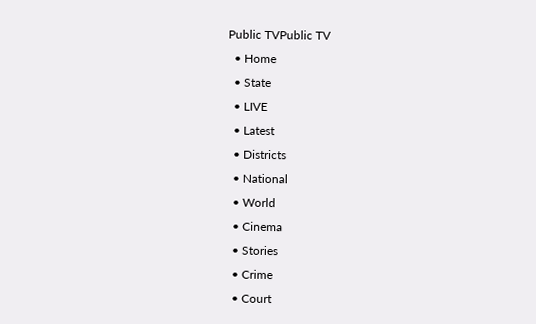Public TVPublic TV
  • Home
  • State
  • LIVE
  • Latest
  • Districts
  • National
  • World
  • Cinema
  • Stories
  • Crime
  • Court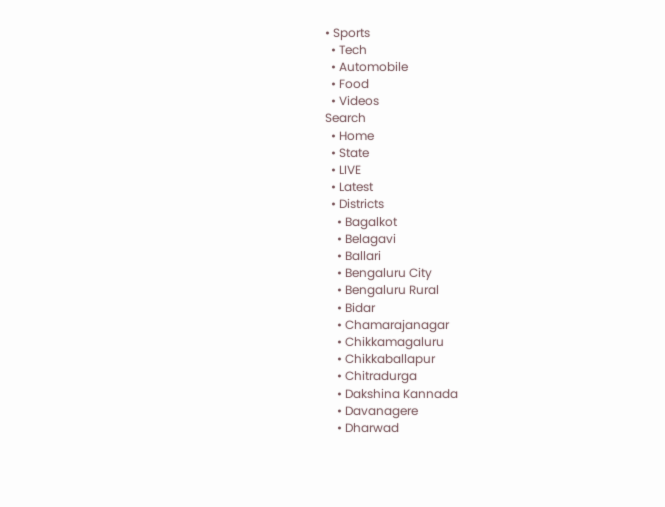• Sports
  • Tech
  • Automobile
  • Food
  • Videos
Search
  • Home
  • State
  • LIVE
  • Latest
  • Districts
    • Bagalkot
    • Belagavi
    • Ballari
    • Bengaluru City
    • Bengaluru Rural
    • Bidar
    • Chamarajanagar
    • Chikkamagaluru
    • Chikkaballapur
    • Chitradurga
    • Dakshina Kannada
    • Davanagere
    • Dharwad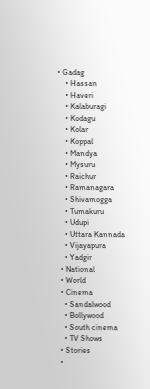• Gadag
    • Hassan
    • Haveri
    • Kalaburagi
    • Kodagu
    • Kolar
    • Koppal
    • Mandya
    • Mysuru
    • Raichur
    • Ramanagara
    • Shivamogga
    • Tumakuru
    • Udupi
    • Uttara Kannada
    • Vijayapura
    • Yadgir
  • National
  • World
  • Cinema
    • Sandalwood
    • Bollywood
    • South cinema
    • TV Shows
  • Stories
  •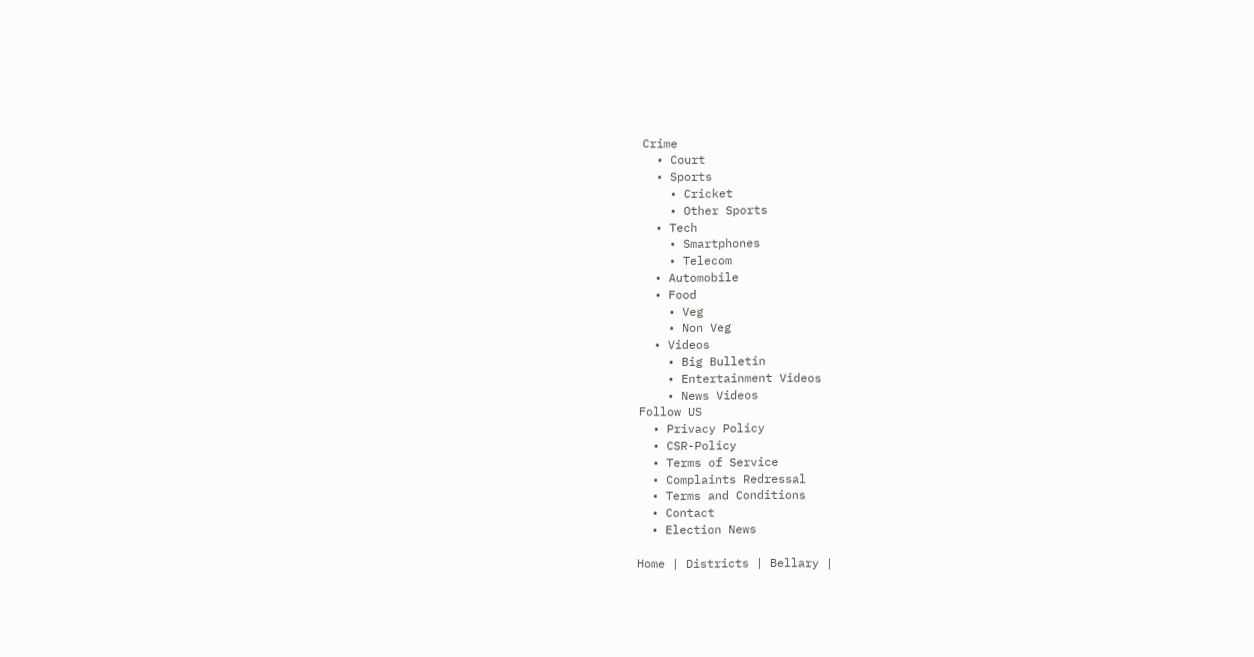Crime
  • Court
  • Sports
    • Cricket
    • Other Sports
  • Tech
    • Smartphones
    • Telecom
  • Automobile
  • Food
    • Veg
    • Non Veg
  • Videos
    • Big Bulletin
    • Entertainment Videos
    • News Videos
Follow US
  • Privacy Policy
  • CSR-Policy
  • Terms of Service
  • Complaints Redressal
  • Terms and Conditions
  • Contact
  • Election News

Home | Districts | Bellary |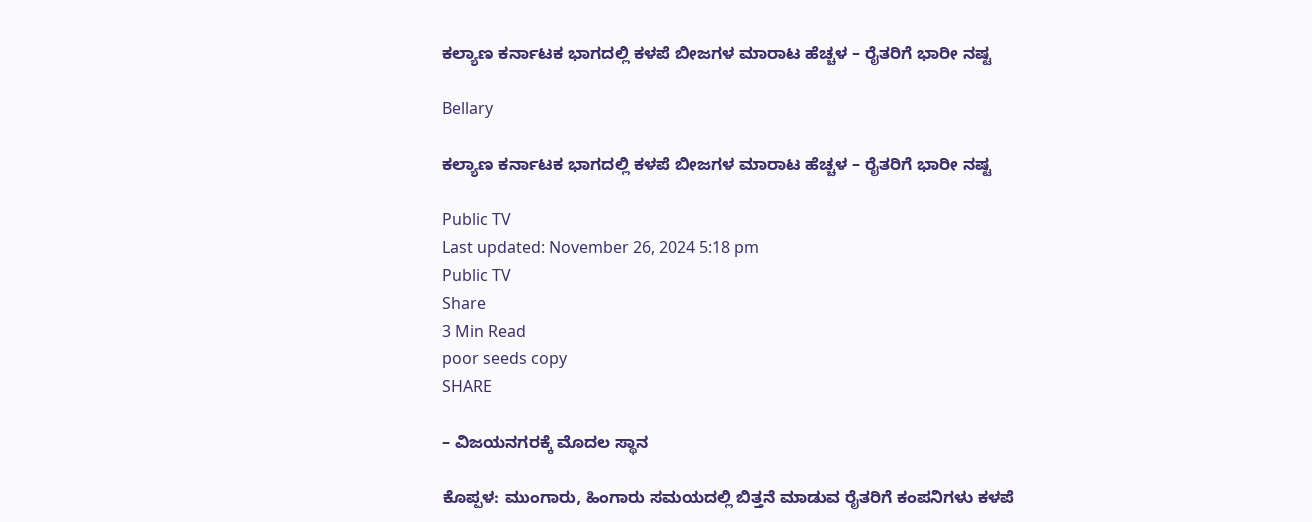ಕಲ್ಯಾಣ ಕರ್ನಾಟಕ ಭಾಗದಲ್ಲಿ ಕಳಪೆ ಬೀಜಗಳ ಮಾರಾಟ ಹೆಚ್ಚಳ – ರೈತರಿಗೆ ಭಾರೀ ನಷ್ಟ

Bellary

ಕಲ್ಯಾಣ ಕರ್ನಾಟಕ ಭಾಗದಲ್ಲಿ ಕಳಪೆ ಬೀಜಗಳ ಮಾರಾಟ ಹೆಚ್ಚಳ – ರೈತರಿಗೆ ಭಾರೀ ನಷ್ಟ

Public TV
Last updated: November 26, 2024 5:18 pm
Public TV
Share
3 Min Read
poor seeds copy
SHARE

– ವಿಜಯನಗರಕ್ಕೆ ಮೊದಲ ಸ್ಥಾನ

ಕೊಪ್ಪಳ: ಮುಂಗಾರು, ಹಿಂಗಾರು ಸಮಯದಲ್ಲಿ ಬಿತ್ತನೆ ಮಾಡುವ ರೈತರಿಗೆ ಕಂಪನಿಗಳು ಕಳಪೆ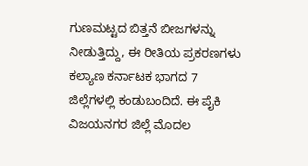ಗುಣಮಟ್ಟದ ಬಿತ್ತನೆ ಬೀಜಗಳನ್ನು ನೀಡುತ್ತಿದ್ದು, ಈ ರೀತಿಯ ಪ್ರಕರಣಗಳು ಕಲ್ಯಾಣ ಕರ್ನಾಟಕ ಭಾಗದ 7 ಜಿಲ್ಲೆಗಳಲ್ಲಿ ಕಂಡುಬಂದಿದೆ. ಈ ಪೈಕಿ ವಿಜಯನಗರ ಜಿಲ್ಲೆ ಮೊದಲ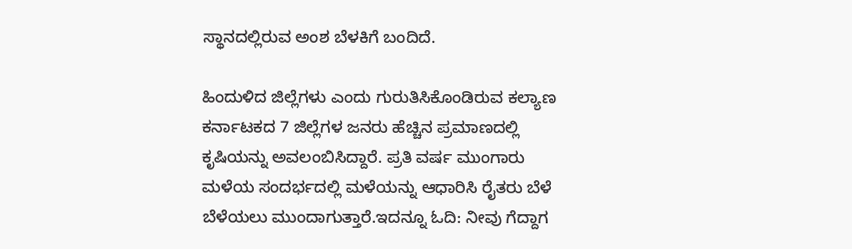ಸ್ಥಾನದಲ್ಲಿರುವ ಅಂಶ ಬೆಳಕಿಗೆ ಬಂದಿದೆ.

ಹಿಂದುಳಿದ ಜಿಲ್ಲೆಗಳು ಎಂದು ಗುರುತಿಸಿಕೊಂಡಿರುವ ಕಲ್ಯಾಣ ಕರ್ನಾಟಕದ 7 ಜಿಲ್ಲೆಗಳ ಜನರು ಹೆಚ್ಚಿನ ಪ್ರಮಾಣದಲ್ಲಿ ಕೃಷಿಯನ್ನು ಅವಲಂಬಿಸಿದ್ದಾರೆ. ಪ್ರತಿ ವರ್ಷ ಮುಂಗಾರು ಮಳೆಯ ಸಂದರ್ಭದಲ್ಲಿ ಮಳೆಯನ್ನು ಆಧಾರಿಸಿ ರೈತರು ಬೆಳೆ ಬೆಳೆಯಲು ಮುಂದಾಗುತ್ತಾರೆ.ಇದನ್ನೂ ಓದಿ: ನೀವು ಗೆದ್ದಾಗ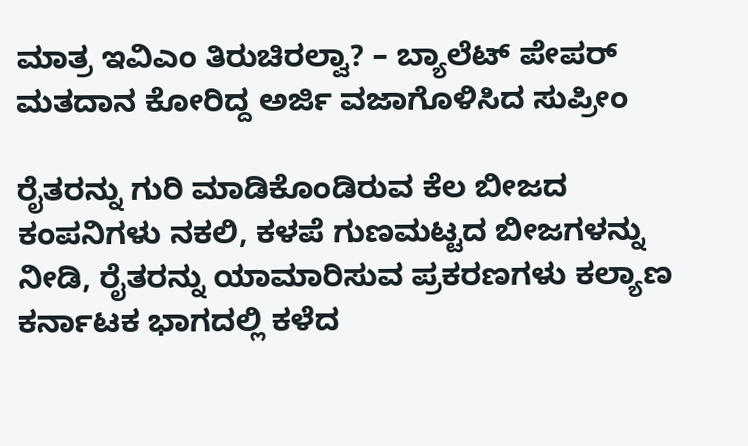ಮಾತ್ರ ಇವಿಎಂ ತಿರುಚಿರಲ್ವಾ? – ಬ್ಯಾಲೆಟ್‌ ಪೇಪರ್‌ ಮತದಾನ ಕೋರಿದ್ದ ಅರ್ಜಿ ವಜಾಗೊಳಿಸಿದ ಸುಪ್ರೀಂ

ರೈತರನ್ನು ಗುರಿ ಮಾಡಿಕೊಂಡಿರುವ ಕೆಲ ಬೀಜದ ಕಂಪನಿಗಳು ನಕಲಿ, ಕಳಪೆ ಗುಣಮಟ್ಟದ ಬೀಜಗಳನ್ನು ನೀಡಿ, ರೈತರನ್ನು ಯಾಮಾರಿಸುವ ಪ್ರಕರಣಗಳು ಕಲ್ಯಾಣ ಕರ್ನಾಟಕ ಭಾಗದಲ್ಲಿ ಕಳೆದ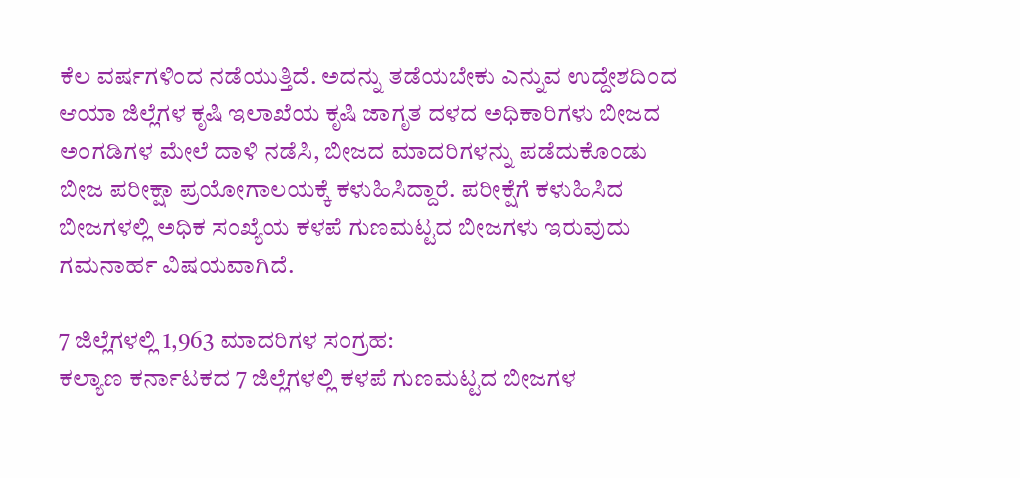ಕೆಲ ವರ್ಷಗಳಿಂದ ನಡೆಯುತ್ತಿದೆ. ಅದನ್ನು ತಡೆಯಬೇಕು ಎನ್ನುವ ಉದ್ದೇಶದಿಂದ ಆಯಾ ಜಿಲ್ಲೆಗಳ ಕೃಷಿ ಇಲಾಖೆಯ ಕೃಷಿ ಜಾಗೃತ ದಳದ ಅಧಿಕಾರಿಗಳು ಬೀಜದ ಅಂಗಡಿಗಳ ಮೇಲೆ ದಾಳಿ ನಡೆಸಿ, ಬೀಜದ ಮಾದರಿಗಳನ್ನು ಪಡೆದುಕೊಂಡು ಬೀಜ ಪರೀಕ್ಷಾ ಪ್ರಯೋಗಾಲಯಕ್ಕೆ ಕಳುಹಿಸಿದ್ದಾರೆ. ಪರೀಕ್ಷೆಗೆ ಕಳುಹಿಸಿದ ಬೀಜಗಳಲ್ಲಿ ಅಧಿಕ ಸಂಖ್ಯೆಯ ಕಳಪೆ ಗುಣಮಟ್ಟದ ಬೀಜಗಳು ಇರುವುದು ಗಮನಾರ್ಹ ವಿಷಯವಾಗಿದೆ.

7 ಜಿಲ್ಲೆಗಳಲ್ಲಿ 1,963 ಮಾದರಿಗಳ ಸಂಗ್ರಹ:
ಕಲ್ಯಾಣ ಕರ್ನಾಟಕದ 7 ಜಿಲ್ಲೆಗಳಲ್ಲಿ ಕಳಪೆ ಗುಣಮಟ್ಟದ ಬೀಜಗಳ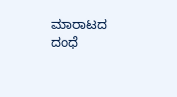ಮಾರಾಟದ ದಂಧೆ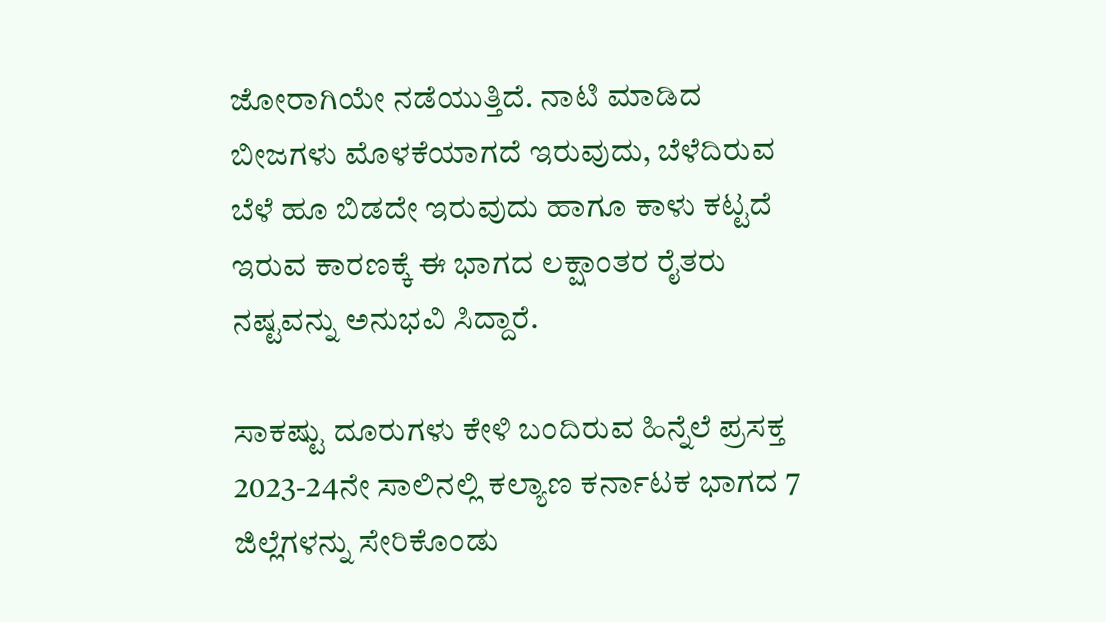ಜೋರಾಗಿಯೇ ನಡೆಯುತ್ತಿದೆ. ನಾಟಿ ಮಾಡಿದ ಬೀಜಗಳು ಮೊಳಕೆಯಾಗದೆ ಇರುವುದು, ಬೆಳೆದಿರುವ ಬೆಳೆ ಹೂ ಬಿಡದೇ ಇರುವುದು ಹಾಗೂ ಕಾಳು ಕಟ್ಟದೆ ಇರುವ ಕಾರಣಕ್ಕೆ ಈ ಭಾಗದ ಲಕ್ಷಾಂತರ ರೈತರು ನಷ್ಟವನ್ನು ಅನುಭವಿ ಸಿದ್ದಾರೆ.

ಸಾಕಷ್ಟು ದೂರುಗಳು ಕೇಳಿ ಬಂದಿರುವ ಹಿನ್ನೆಲೆ ಪ್ರಸಕ್ತ 2023-24ನೇ ಸಾಲಿನಲ್ಲಿ ಕಲ್ಯಾಣ ಕರ್ನಾಟಕ ಭಾಗದ 7 ಜಿಲ್ಲೆಗಳನ್ನು ಸೇರಿಕೊಂಡು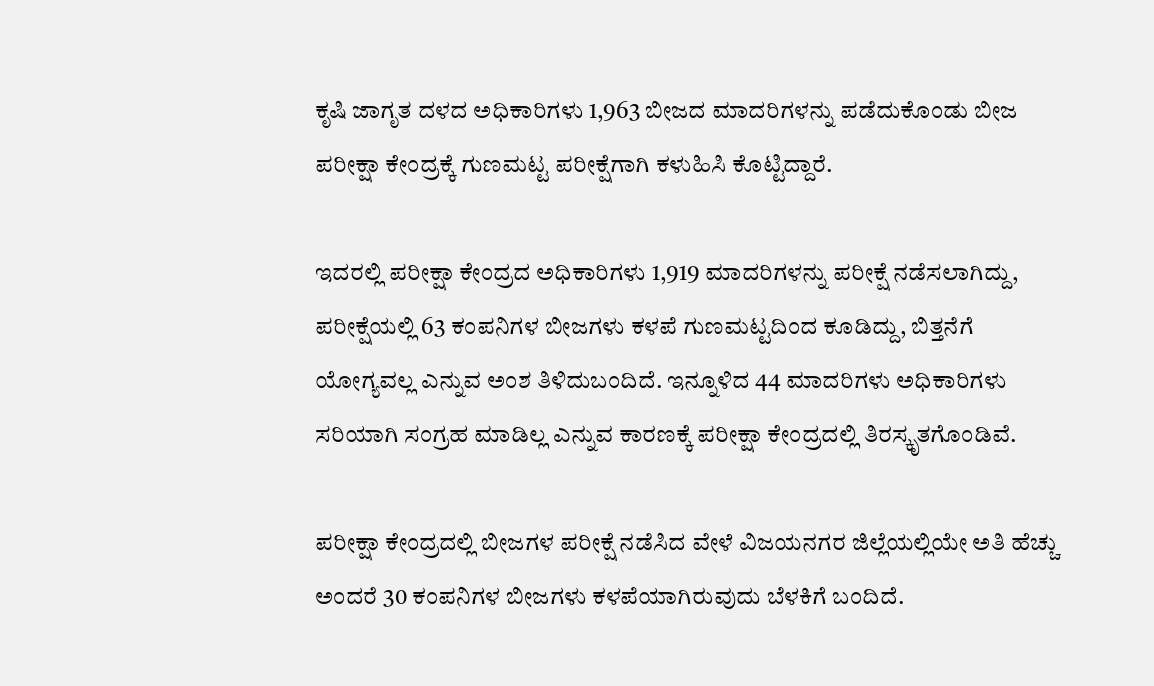ಕೃಷಿ ಜಾಗೃತ ದಳದ ಅಧಿಕಾರಿಗಳು 1,963 ಬೀಜದ ಮಾದರಿಗಳನ್ನು ಪಡೆದುಕೊಂಡು ಬೀಜ ಪರೀಕ್ಷಾ ಕೇಂದ್ರಕ್ಕೆ ಗುಣಮಟ್ಟ ಪರೀಕ್ಷೆಗಾಗಿ ಕಳುಹಿಸಿ ಕೊಟ್ಟಿದ್ದಾರೆ.

ಇದರಲ್ಲಿ ಪರೀಕ್ಷಾ ಕೇಂದ್ರದ ಅಧಿಕಾರಿಗಳು 1,919 ಮಾದರಿಗಳನ್ನು ಪರೀಕ್ಷೆ ನಡೆಸಲಾಗಿದ್ದು, ಪರೀಕ್ಷೆಯಲ್ಲಿ 63 ಕಂಪನಿಗಳ ಬೀಜಗಳು ಕಳಪೆ ಗುಣಮಟ್ಟದಿಂದ ಕೂಡಿದ್ದು, ಬಿತ್ತನೆಗೆ ಯೋಗ್ಯವಲ್ಲ ಎನ್ನುವ ಅಂಶ ತಿಳಿದುಬಂದಿದೆ. ಇನ್ನೂಳಿದ 44 ಮಾದರಿಗಳು ಅಧಿಕಾರಿಗಳು ಸರಿಯಾಗಿ ಸಂಗ್ರಹ ಮಾಡಿಲ್ಲ ಎನ್ನುವ ಕಾರಣಕ್ಕೆ ಪರೀಕ್ಷಾ ಕೇಂದ್ರದಲ್ಲಿ ತಿರಸ್ಕೃತಗೊಂಡಿವೆ.

ಪರೀಕ್ಷಾ ಕೇಂದ್ರದಲ್ಲಿ ಬೀಜಗಳ ಪರೀಕ್ಷೆ ನಡೆಸಿದ ವೇಳೆ ವಿಜಯನಗರ ಜಿಲ್ಲೆಯಲ್ಲಿಯೇ ಅತಿ ಹೆಚ್ಚು ಅಂದರೆ 30 ಕಂಪನಿಗಳ ಬೀಜಗಳು ಕಳಪೆಯಾಗಿರುವುದು ಬೆಳಕಿಗೆ ಬಂದಿದೆ.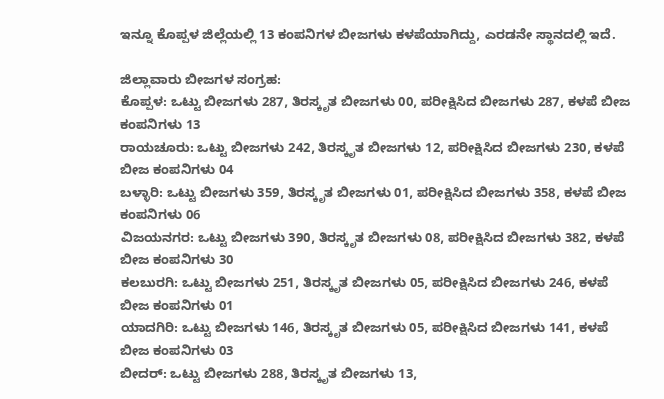ಇನ್ನೂ ಕೊಪ್ಪಳ ಜಿಲ್ಲೆಯಲ್ಲಿ 13 ಕಂಪನಿಗಳ ಬೀಜಗಳು ಕಳಪೆಯಾಗಿದ್ದು, ಎರಡನೇ ಸ್ಥಾನದಲ್ಲಿ ಇದೆ.

ಜಿಲ್ಲಾವಾರು ಬೀಜಗಳ ಸಂಗ್ರಹ:
ಕೊಪ್ಪಳ: ಒಟ್ಟು ಬೀಜಗಳು 287, ತಿರಸ್ಕೃತ ಬೀಜಗಳು 00, ಪರೀಕ್ಷಿಸಿದ ಬೀಜಗಳು 287, ಕಳಪೆ ಬೀಜ ಕಂಪನಿಗಳು 13
ರಾಯಚೂರು: ಒಟ್ಟು ಬೀಜಗಳು 242, ತಿರಸ್ಕೃತ ಬೀಜಗಳು 12, ಪರೀಕ್ಷಿಸಿದ ಬೀಜಗಳು 230, ಕಳಪೆ ಬೀಜ ಕಂಪನಿಗಳು 04
ಬಳ್ಳಾರಿ: ಒಟ್ಟು ಬೀಜಗಳು 359, ತಿರಸ್ಕೃತ ಬೀಜಗಳು 01, ಪರೀಕ್ಷಿಸಿದ ಬೀಜಗಳು 358, ಕಳಪೆ ಬೀಜ ಕಂಪನಿಗಳು 06
ವಿಜಯನಗರ: ಒಟ್ಟು ಬೀಜಗಳು 390, ತಿರಸ್ಕೃತ ಬೀಜಗಳು 08, ಪರೀಕ್ಷಿಸಿದ ಬೀಜಗಳು 382, ಕಳಪೆ ಬೀಜ ಕಂಪನಿಗಳು 30
ಕಲಬುರಗಿ: ಒಟ್ಟು ಬೀಜಗಳು 251, ತಿರಸ್ಕೃತ ಬೀಜಗಳು 05, ಪರೀಕ್ಷಿಸಿದ ಬೀಜಗಳು 246, ಕಳಪೆ ಬೀಜ ಕಂಪನಿಗಳು 01
ಯಾದಗಿರಿ: ಒಟ್ಟು ಬೀಜಗಳು 146, ತಿರಸ್ಕೃತ ಬೀಜಗಳು 05, ಪರೀಕ್ಷಿಸಿದ ಬೀಜಗಳು 141, ಕಳಪೆ ಬೀಜ ಕಂಪನಿಗಳು 03
ಬೀದರ್: ಒಟ್ಟು ಬೀಜಗಳು 288, ತಿರಸ್ಕೃತ ಬೀಜಗಳು 13,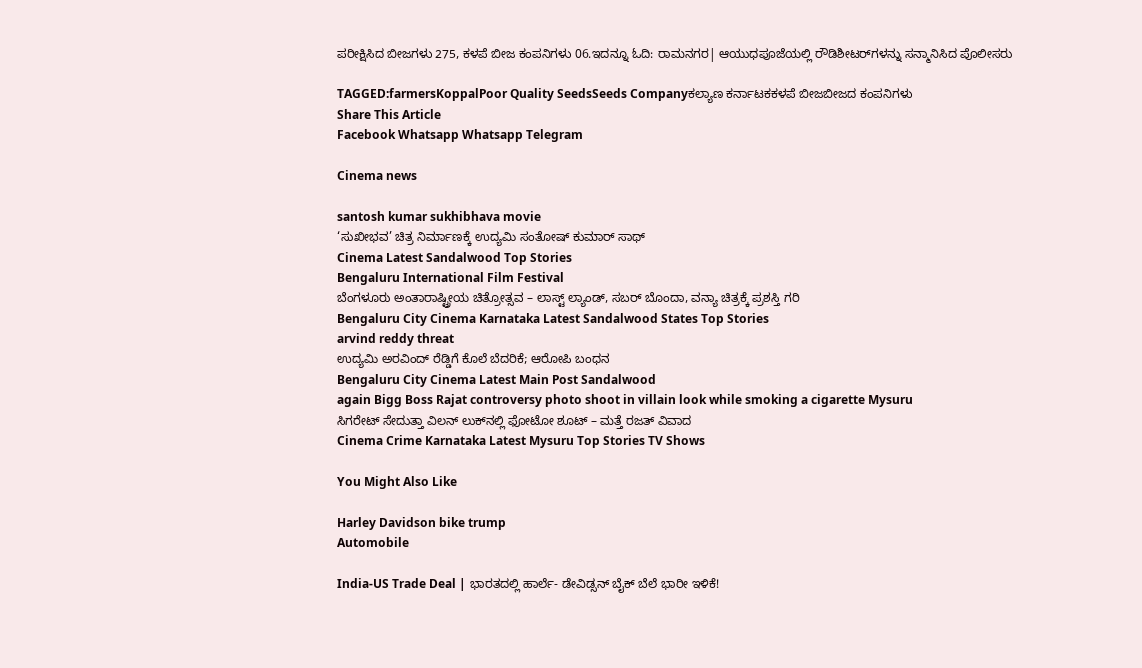ಪರೀಕ್ಷಿಸಿದ ಬೀಜಗಳು 275, ಕಳಪೆ ಬೀಜ ಕಂಪನಿಗಳು 06.ಇದನ್ನೂ ಓದಿ: ರಾಮನಗರ| ಆಯುಧಪೂಜೆಯಲ್ಲಿ ರೌಡಿಶೀಟರ್‌ಗಳನ್ನು ಸನ್ಮಾನಿಸಿದ ಪೊಲೀಸರು

TAGGED:farmersKoppalPoor Quality SeedsSeeds Companyಕಲ್ಯಾಣ ಕರ್ನಾಟಕಕಳಪೆ ಬೀಜಬೀಜದ ಕಂಪನಿಗಳು
Share This Article
Facebook Whatsapp Whatsapp Telegram

Cinema news

santosh kumar sukhibhava movie
‘ಸುಖೀಭವ’ ಚಿತ್ರ ನಿರ್ಮಾಣಕ್ಕೆ ಉದ್ಯಮಿ ಸಂತೋಷ್ ಕುಮಾರ್ ಸಾಥ್
Cinema Latest Sandalwood Top Stories
Bengaluru International Film Festival
ಬೆಂಗಳೂರು ಅಂತಾರಾಷ್ಟ್ರೀಯ ಚಿತ್ರೋತ್ಸವ – ಲಾಸ್ಟ್‌ ಲ್ಯಾಂಡ್‌, ಸಬರ್ ಬೊಂದಾ, ವನ್ಯಾ ಚಿತ್ರಕ್ಕೆ ಪ್ರಶಸ್ತಿ ಗರಿ
Bengaluru City Cinema Karnataka Latest Sandalwood States Top Stories
arvind reddy threat
ಉದ್ಯಮಿ ಅರವಿಂದ್‌ ರೆಡ್ಡಿಗೆ ಕೊಲೆ ಬೆದರಿಕೆ; ಆರೋಪಿ ಬಂಧನ
Bengaluru City Cinema Latest Main Post Sandalwood
again Bigg Boss Rajat controversy photo shoot in villain look while smoking a cigarette Mysuru
ಸಿಗರೇಟ್ ಸೇದುತ್ತಾ ವಿಲನ್ ಲುಕ್‌ನಲ್ಲಿ ಫೋಟೋ ಶೂಟ್ – ಮತ್ತೆ ರಜತ್‌ ವಿವಾದ
Cinema Crime Karnataka Latest Mysuru Top Stories TV Shows

You Might Also Like

Harley Davidson bike trump
Automobile

India-US Trade Deal | ಭಾರತದಲ್ಲಿ ಹಾರ್ಲೆ- ಡೇವಿಡ್ಸನ್‌ ಬೈಕ್ ಬೆಲೆ ಭಾರೀ ಇಳಿಕೆ!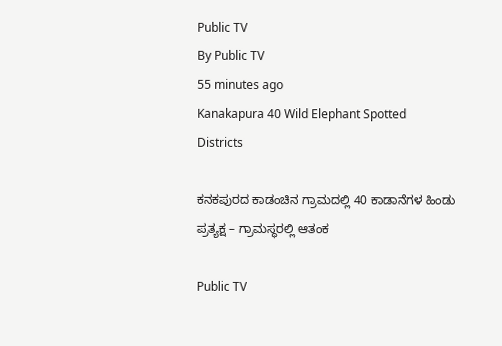Public TV
By Public TV
55 minutes ago
Kanakapura 40 Wild Elephant Spotted
Districts

ಕನಕಪುರದ ಕಾಡಂಚಿನ ಗ್ರಾಮದಲ್ಲಿ 40 ಕಾಡಾನೆಗಳ ಹಿಂಡು ಪ್ರತ್ಯಕ್ಷ – ಗ್ರಾಮಸ್ಥರಲ್ಲಿ ಆತಂಕ

Public TV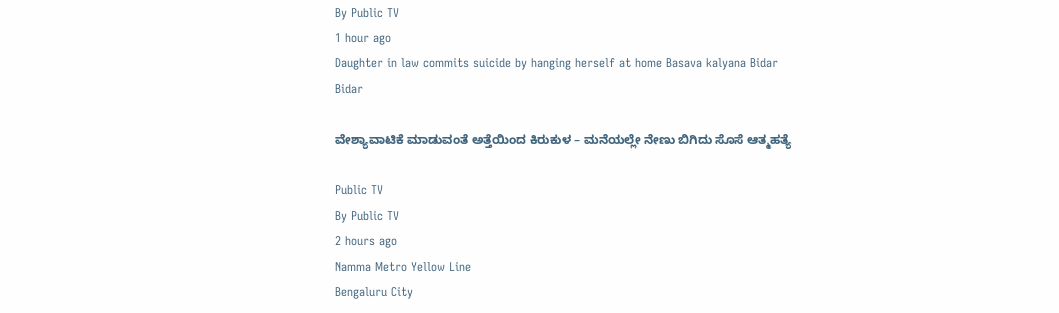By Public TV
1 hour ago
Daughter in law commits suicide by hanging herself at home Basava kalyana Bidar
Bidar

ವೇಶ್ಯಾವಾಟಿಕೆ ಮಾಡುವಂತೆ ಅತ್ತೆಯಿಂದ ಕಿರುಕುಳ – ಮನೆಯಲ್ಲೇ ನೇಣು ಬಿಗಿದು ಸೊಸೆ ಆತ್ಮಹತ್ಯೆ

Public TV
By Public TV
2 hours ago
Namma Metro Yellow Line
Bengaluru City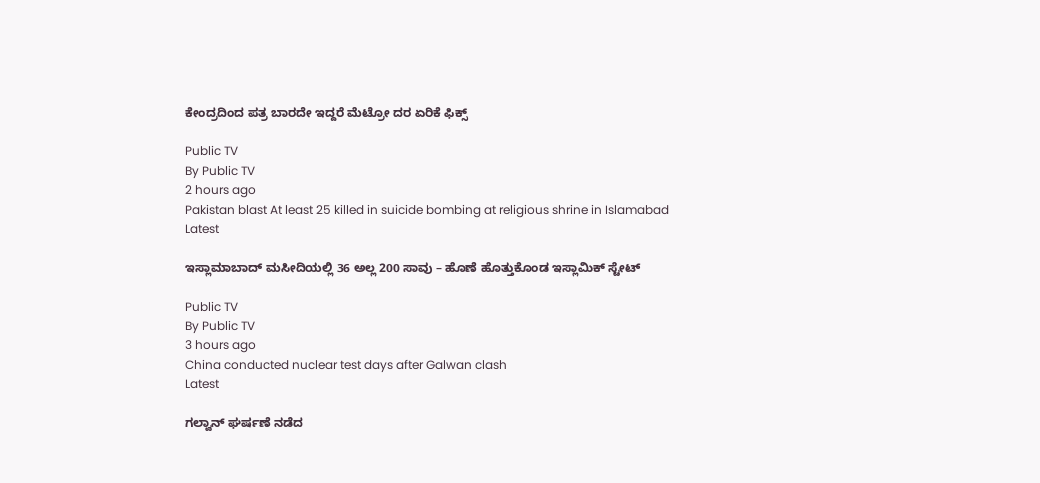ಕೇಂದ್ರದಿಂದ ಪತ್ರ ಬಾರದೇ ಇದ್ದರೆ ಮೆಟ್ರೋ ದರ ಏರಿಕೆ ಫಿಕ್ಸ್‌

Public TV
By Public TV
2 hours ago
Pakistan blast At least 25 killed in suicide bombing at religious shrine in Islamabad
Latest

ಇಸ್ಲಾಮಾಬಾದ್‌ ಮಸೀದಿಯಲ್ಲಿ 36 ಅಲ್ಲ 200 ಸಾವು – ಹೊಣೆ ಹೊತ್ತುಕೊಂಡ ಇಸ್ಲಾಮಿಕ್‌ ಸ್ಟೇಟ್‌

Public TV
By Public TV
3 hours ago
China conducted nuclear test days after Galwan clash
Latest

ಗಲ್ವಾನ್ ಘರ್ಷಣೆ ನಡೆದ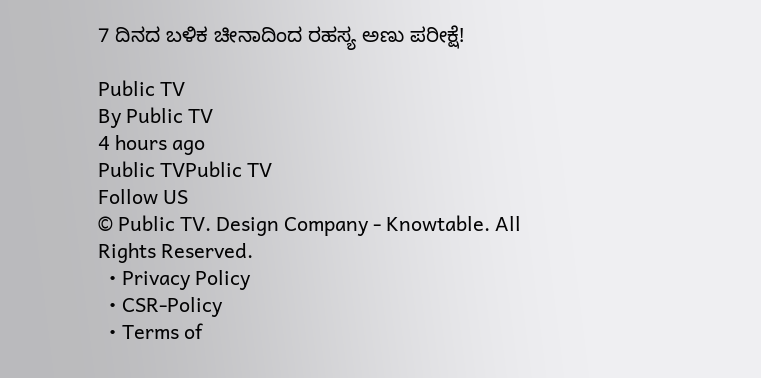7 ದಿನದ ಬಳಿಕ ಚೀನಾದಿಂದ ರಹಸ್ಯ ಅಣು ಪರೀಕ್ಷೆ!

Public TV
By Public TV
4 hours ago
Public TVPublic TV
Follow US
© Public TV. Design Company - Knowtable. All Rights Reserved.
  • Privacy Policy
  • CSR-Policy
  • Terms of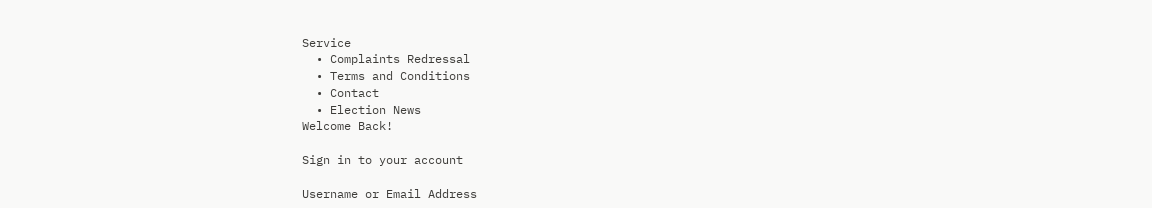Service
  • Complaints Redressal
  • Terms and Conditions
  • Contact
  • Election News
Welcome Back!

Sign in to your account

Username or Email Address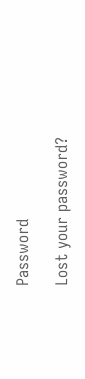Password

Lost your password?